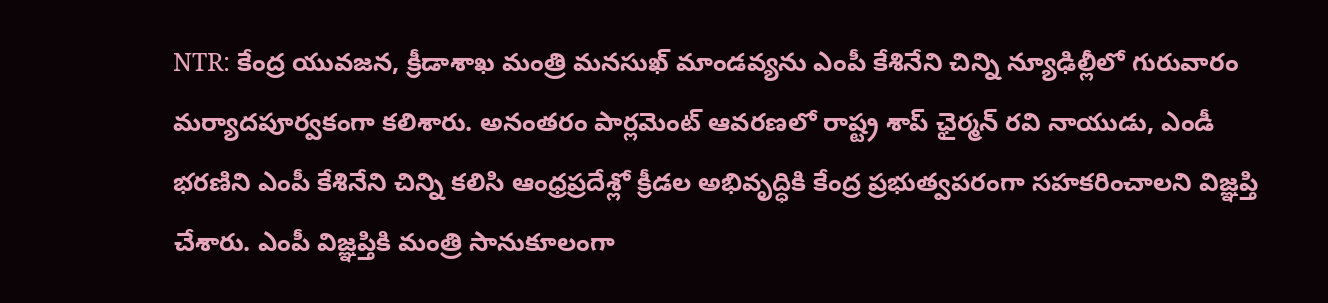NTR: కేంద్ర యువజన, క్రీడాశాఖ మంత్రి మనసుఖ్ మాండవ్యను ఎంపీ కేశినేని చిన్ని న్యూఢిల్లీలో గురువారం మర్యాదపూర్వకంగా కలిశారు. అనంతరం పార్లమెంట్ ఆవరణలో రాష్ట్ర శాప్ ఛైర్మన్ రవి నాయుడు, ఎండీ భరణిని ఎంపీ కేశినేని చిన్ని కలిసి ఆంధ్రప్రదేశ్లో క్రీడల అభివృద్ధికి కేంద్ర ప్రభుత్వపరంగా సహకరించాలని విజ్ఞప్తి చేశారు. ఎంపీ విజ్ఞప్తికి మంత్రి సానుకూలంగా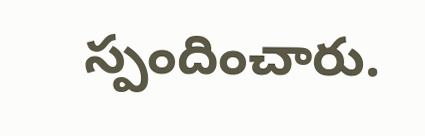స్పందించారు.